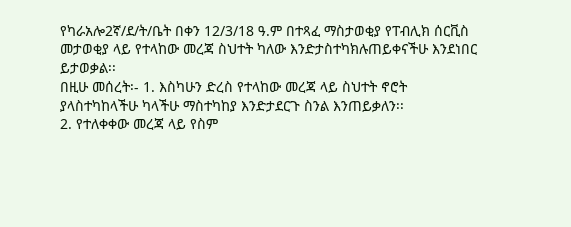የካራአሎ2ኛ/ደ/ት/ቤት በቀን 12/3/18 ዓ.ም በተጻፈ ማስታወቂያ የፐብሊክ ሰርቪስ
መታወቂያ ላይ የተላከው መረጃ ስህተት ካለው እንድታስተካክሉጠይቀናችሁ እንደነበር ይታወቃል፡፡
በዚሁ መሰረት፡- 1. እስካሁን ድረስ የተላከው መረጃ ላይ ስህተት ኖሮት
ያላስተካከላችሁ ካላችሁ ማስተካከያ እንድታደርጉ ስንል እንጠይቃለን፡፡
2. የተለቀቀው መረጃ ላይ የስም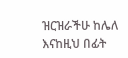ዝርዝራችሁ ከሌለ እናከዚህ በፊት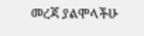መረጃ ያልሞላችሁ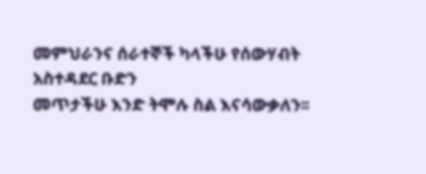መምህራንና ሰራተኞች ካላችሁ የሰውሃብት አስተዳደር ቡድን
መጥታችሁ እንድ ትሞሉ ስል እናሳውቃለን፡፡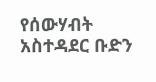የሰውሃብት አስተዳደር ቡድን